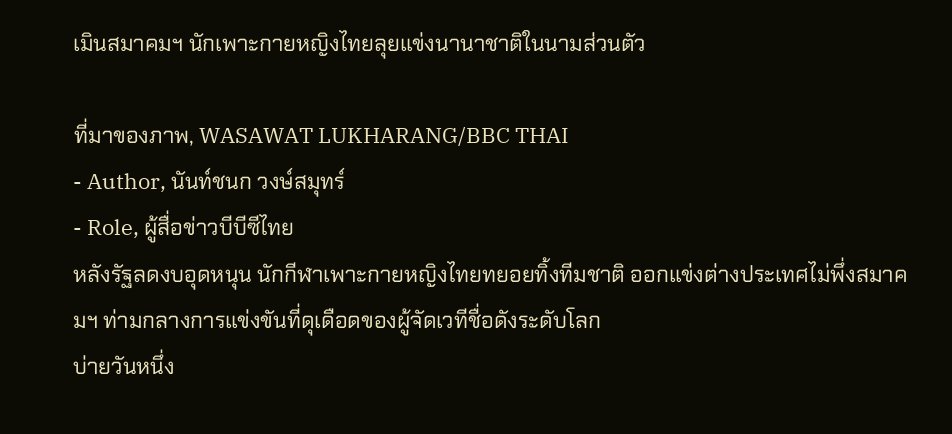เมินสมาคมฯ นักเพาะกายหญิงไทยลุยแข่งนานาชาติในนามส่วนตัว

ที่มาของภาพ, WASAWAT LUKHARANG/BBC THAI
- Author, นันท์ชนก วงษ์สมุทร์
- Role, ผู้สื่อข่าวบีบีซีไทย
หลังรัฐลดงบอุดหนุน นักกีฬาเพาะกายหญิงไทยทยอยทิ้งทีมชาติ ออกแข่งต่างประเทศไม่พึ่งสมาคมฯ ท่ามกลางการแข่งขันที่ดุเดือดของผู้จัดเวทีชื่อดังระดับโลก
บ่ายวันหนึ่ง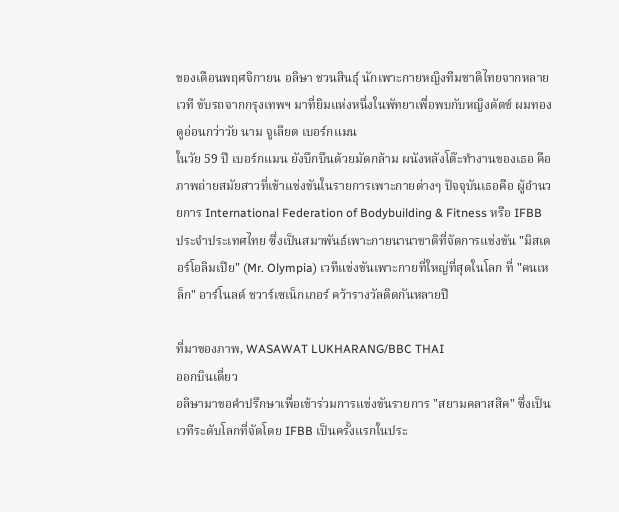ของเดือนพฤศจิกายน อลิษา ชวนสินธุ์ นักเพาะกายหญิงทีมชาติไทยจากหลายเวที ขับรถจากกรุงเทพฯ มาที่ยิมแห่งหนึ่งในพัทยาเพื่อพบกับหญิงดัตช์ ผมทอง ดูอ่อนกว่าวัย นาม จูเลียต เบอร์กแมน
ในวัย 59 ปี เบอร์กแมน ยังบึกบึนด้วยมัดกล้าม ผนังหลังโต๊ะทำงานของเธอ คือ ภาพถ่ายสมัยสาวที่เข้าแข่งขันในรายการเพาะกายต่างๆ ปัจจุบันเธอคือ ผู้อำนวยการ International Federation of Bodybuilding & Fitness หรือ IFBB ประจำประเทศไทย ซึ่งเป็นสมาพันธ์เพาะกายนานาชาติที่จัดการแข่งขัน "มิสเตอร์โอลิมเปีย" (Mr. Olympia) เวทีแข่งขันเพาะกายที่ใหญ่ที่สุดในโลก ที่ "คนเหล็ก" อาร์โนลด์ ชวาร์เซเน็กเกอร์ คว้ารางวัลติดกันหลายปี

ที่มาของภาพ, WASAWAT LUKHARANG/BBC THAI
ออกบินเดี่ยว
อลิษามาขอคำปรึกษาเพื่อเข้าร่วมการแข่งขันรายการ "สยามคลาสสิค" ซึ่งเป็นเวทีระดับโลกที่จัดโดย IFBB เป็นครั้งแรกในประ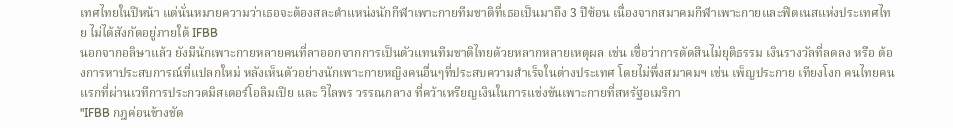เทศไทยในปีหน้า แต่นั่นหมายความว่าเธอจะต้องสละตำแหน่งนักกีฬาเพาะกายทีมชาติที่เธอเป็นมาถึง 3 ปีซ้อน เนื่องจากสมาคมกีฬาเพาะกายและฟิตเนสแห่งประเทศไทย ไม่ได้สังกัดอยู่ภายใต้ IFBB
นอกจากอลิษาแล้ว ยังมีนักเพาะกายหลายคนที่ลาออกจากการเป็นตัวแทนทีมชาติไทยด้วยหลากหลายเหตุผล เช่น เชื่อว่าการตัดสินไม่ยุติธรรม เงินรางวัลที่ลดลง หรือ ต้องการหาประสบการณ์ที่แปลกใหม่ หลังเห็นตัวอย่างนักเพาะกายหญิงคนอื่นๆที่ประสบความสำเร็จในต่างประเทศ โดยไม่พึ่งสมาคมฯ เช่น เพ็ญประกาย เทียงโงก คนไทยคนแรกที่ผ่านเวทีการประกวดมิสเตอร์โอลิมเปีย และ วิไลพร วรรณกลาง ที่คว้าเหรียญเงินในการแข่งขันเพาะกายที่สหรัฐอเมริกา
"IFBB กฎค่อนข้างชัด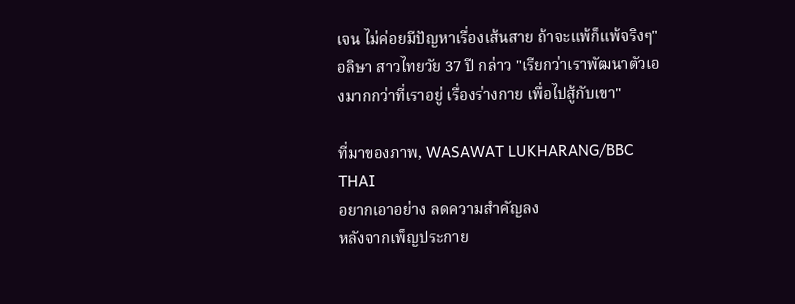เจน ไม่ค่อยมีปัญหาเรื่องเส้นสาย ถ้าจะแพ้ก็แพ้จริงๆ" อลิษา สาวไทยวัย 37 ปี กล่าว "เรียกว่าเราพัฒนาตัวเองมากกว่าที่เราอยู่ เรื่องร่างกาย เพื่อไปสู้กับเขา"

ที่มาของภาพ, WASAWAT LUKHARANG/BBC THAI
อยากเอาอย่าง ลดความสำคัญลง
หลังจากเพ็ญประกาย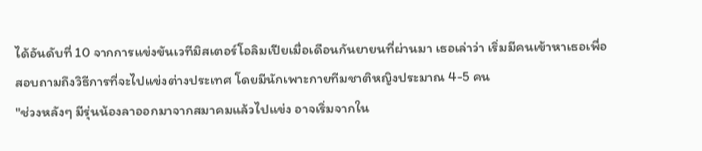ได้อันดับที่ 10 จากการแข่งขันเวทีมิสเตอร์โอลิมเปียเมื่อเดือนกันยายนที่ผ่านมา เธอเล่าว่า เริ่มมีคนเข้าหาเธอเพื่อสอบถามถึงวิธีการที่จะไปแข่งต่างประเทศ โดยมีนักเพาะกายทีมชาติหญิงประมาณ 4-5 คน
"ช่วงหลังๆ มีรุ่นน้องลาออกมาจากสมาคมแล้วไปแข่ง อาจเริ่มจากใน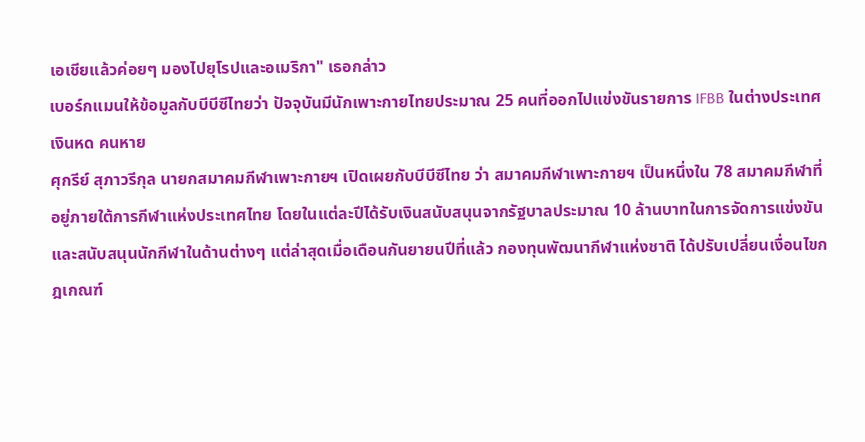เอเชียแล้วค่อยๆ มองไปยุโรปและอเมริกา" เธอกล่าว
เบอร์กแมนให้ข้อมูลกับบีบีซีไทยว่า ปัจจุบันมีนักเพาะกายไทยประมาณ 25 คนที่ออกไปแข่งขันรายการ IFBB ในต่างประเทศ
เงินหด คนหาย
ศุกรีย์ สุภาวรีกุล นายกสมาคมกีฬาเพาะกายฯ เปิดเผยกับบีบีซีไทย ว่า สมาคมกีฬาเพาะกายฯ เป็นหนึ่งใน 78 สมาคมกีฬาที่อยู่ภายใต้การกีฬาแห่งประเทศไทย โดยในแต่ละปีได้รับเงินสนับสนุนจากรัฐบาลประมาณ 10 ล้านบาทในการจัดการแข่งขันและสนับสนุนนักกีฬาในด้านต่างๆ แต่ล่าสุดเมื่อเดือนกันยายนปีที่แล้ว กองทุนพัฒนากีฬาแห่งชาติ ได้ปรับเปลี่ยนเงื่อนไขกฎเกณฑ์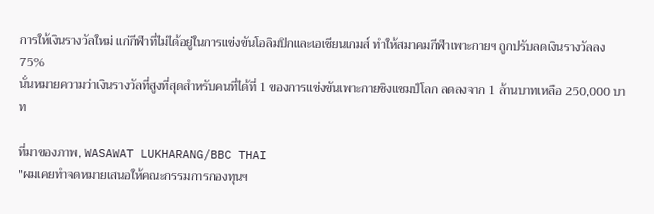การให้เงินรางวัลใหม่ แก่กีฬาที่ไม่ได้อยู่ในการแข่งขันโอลิมปิกและเอเชียนเกมส์ ทำให้สมาคมกีฬาเพาะกายฯ ถูกปรับลดเงินรางวัลลง 75%
นั่นหมายความว่าเงินรางวัลที่สูงที่สุดสำหรับคนที่ได้ที่ 1 ของการแข่งขันเพาะกายชิงแชมป์โลก ลดลงจาก 1 ล้านบาทเหลือ 250,000 บาท

ที่มาของภาพ, WASAWAT LUKHARANG/BBC THAI
"ผมเคยทำจดหมายเสนอให้คณะกรรมการกองทุนฯ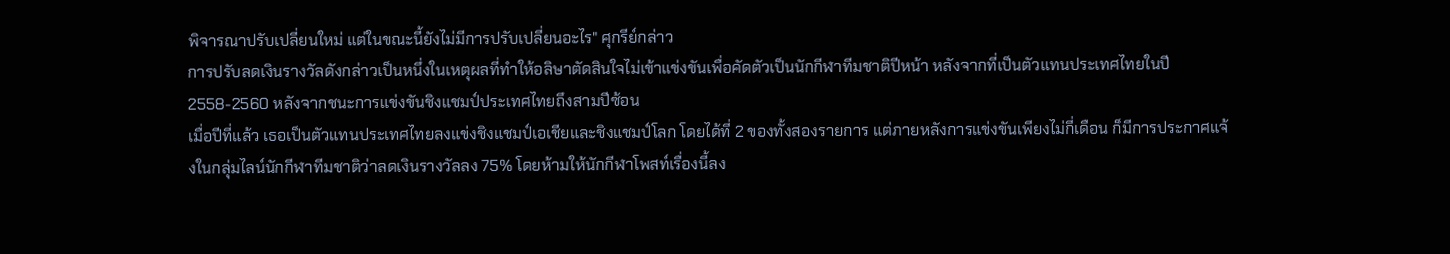พิจารณาปรับเปลี่ยนใหม่ แต่ในขณะนี้ยังไม่มีการปรับเปลี่ยนอะไร" ศุกรีย์กล่าว
การปรับลดเงินรางวัลดังกล่าวเป็นหนึ่งในเหตุผลที่ทำให้อลิษาตัดสินใจไม่เข้าแข่งขันเพื่อคัดตัวเป็นนักกีฬาทีมชาติปีหน้า หลังจากที่เป็นตัวแทนประเทศไทยในปี 2558-2560 หลังจากชนะการแข่งขันชิงแชมป์ประเทศไทยถึงสามปีซ้อน
เมื่อปีที่แล้ว เธอเป็นตัวแทนประเทศไทยลงแข่งชิงแชมป์เอเชียและชิงแชมป์โลก โดยได้ที่ 2 ของทั้งสองรายการ แต่ภายหลังการแข่งขันเพียงไม่กี่เดือน ก็มีการประกาศแจ้งในกลุ่มไลน์นักกีฬาทีมชาติว่าลดเงินรางวัลลง 75% โดยห้ามให้นักกีฬาโพสท์เรื่องนี้ลง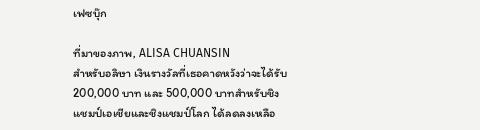เฟซบุ๊ก

ที่มาของภาพ, ALISA CHUANSIN
สำหรับอลิษา เงินรางวัลที่เธอคาดหวังว่าจะได้รับ 200,000 บาท และ 500,000 บาทสำหรับชิงแชมป์เอเชียและชิงแชมป์โลก ได้ลดลงเหลือ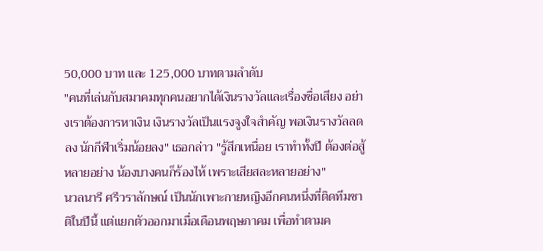50,000 บาท และ 125,000 บาทตามลำดับ
"คนที่เล่นกับสมาคมทุกคนอยากได้เงินรางวัลและเรื่องชื่อเสียง อย่างเราต้องการหาเงิน เงินรางวัลเป็นแรงจูงใจสำคัญ พอเงินรางวัลลดลง นักกีฬาเริ่มน้อยลง" เธอกล่าว "รู้สึกเหนื่อย เราทำทั้งปี ต้องต่อสู้หลายอย่าง น้องบางคนก็ร้องไห้ เพราะเสียสละหลายอย่าง"
นวลนารี ศรีวราลักษณ์ เป็นนักเพาะกายหญิงอีกคนหนึ่งที่ติดทีมชาติในปีนี้ แต่แยกตัวออกมาเมื่อเดือนพฤษภาคม เพื่อทำตามค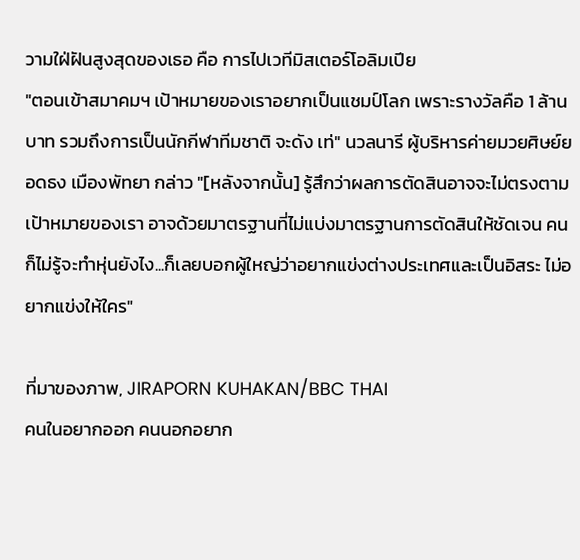วามใฝ่ฝันสูงสุดของเธอ คือ การไปเวทีมิสเตอร์โอลิมเปีย
"ตอนเข้าสมาคมฯ เป้าหมายของเราอยากเป็นแชมป์โลก เพราะรางวัลคือ 1 ล้านบาท รวมถึงการเป็นนักกีฬาทีมชาติ จะดัง เท่" นวลนารี ผู้บริหารค่ายมวยศิษย์ยอดธง เมืองพัทยา กล่าว "[หลังจากนั้น] รู้สึกว่าผลการตัดสินอาจจะไม่ตรงตามเป้าหมายของเรา อาจด้วยมาตรฐานที่ไม่แบ่งมาตรฐานการตัดสินให้ชัดเจน คนก็ไม่รู้จะทำหุ่นยังไง...ก็เลยบอกผู้ใหญ่ว่าอยากแข่งต่างประเทศและเป็นอิสระ ไม่อยากแข่งให้ใคร"

ที่มาของภาพ, JIRAPORN KUHAKAN/BBC THAI
คนในอยากออก คนนอกอยาก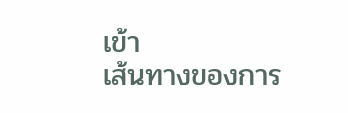เข้า
เส้นทางของการ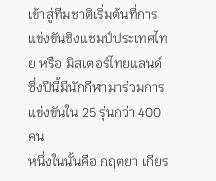เข้าสู่ทีมชาติเริ่มต้นที่การแข่งขันชิงแชมป์ประเทศไทย หรือ มิสเตอร์ไทยแลนด์ ซึ่งปีนี้มีนักกีฬามาร่วมการแข่งขันใน 25 รุ่นกว่า 400 คน
หนึ่งในนั้นคือ กฤตยา เกียร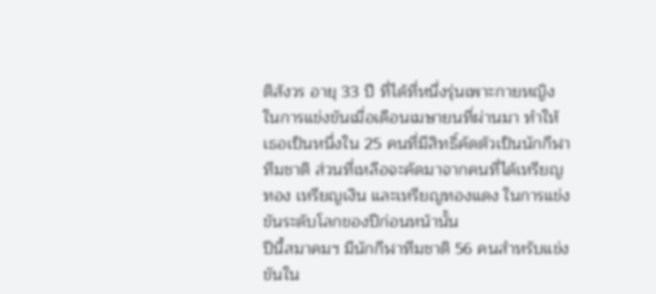ติสังวร อายุ 33 ปี ที่ได้ที่หนึ่งรุ่นเพาะกายหญิงในการแข่งขันเมื่อเดือนเมษายนที่ผ่านมา ทำให้เธอเป็นหนึ่งใน 25 คนที่มีสิทธิ์คัดตัวเป็นนักกีฬาทีมชาติ ส่วนที่เหลือจะคัดมาจากคนที่ได้เหรียญทอง เหรียญเงิน และเหรียญทองแดง ในการแข่งขันระดับโลกของปีก่อนหน้านั้น
ปีนี้สมาคมฯ มีนักกีฬาทีมชาติ 56 คนสำหรับแข่งขันใน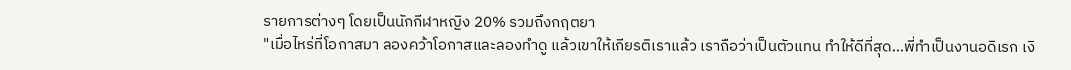รายการต่างๆ โดยเป็นนักกีฬาหญิง 20% รวมถึงกฤตยา
"เมื่อไหร่ที่โอกาสมา ลองคว้าโอกาสและลองทำดู แล้วเขาให้เกียรติเราแล้ว เราถือว่าเป็นตัวแทน ทำให้ดีที่สุด...พี่ทำเป็นงานอดิเรก เงิ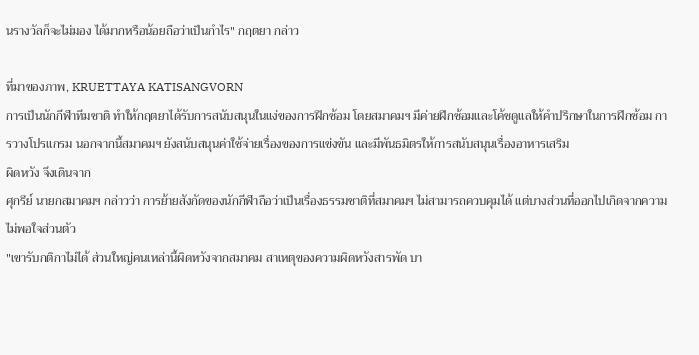นรางวัลก็จะไม่มอง ได้มากหรือน้อยถือว่าเป็นกำไร" กฤตยา กล่าว

ที่มาของภาพ, KRUETTAYA KATISANGVORN
การเป็นนักกีฬาทีมชาติ ทำให้กฤตยาได้รับการสนับสนุนในแง่ของการฝึกซ้อม โดยสมาคมฯ มีค่ายฝึกซ้อมและโค้ชดูแลให้คำปรึกษาในการฝึกซ้อม การวางโปรแกรม นอกจากนี้สมาคมฯ ยังสนับสนุนค่าใช้จ่ายเรื่องของการแข่งขัน และมีพันธมิตรให้การสนับสนุนเรื่องอาหารเสริม
ผิดหวัง จึงเดินจาก
ศุกรีย์ นายกสมาคมฯ กล่าวว่า การย้ายสังกัดของนักกีฬาถือว่าเป็นเรื่องธรรมชาติที่สมาคมฯ ไม่สามารถควบคุมได้ แต่บางส่วนที่ออกไปเกิดจากความไม่พอใจส่วนตัว
"เขารับกติกาไม่ได้ ส่วนใหญ่คนเหล่านี้ผิดหวังจากสมาคม สาเหตุของความผิดหวังสารพัด บา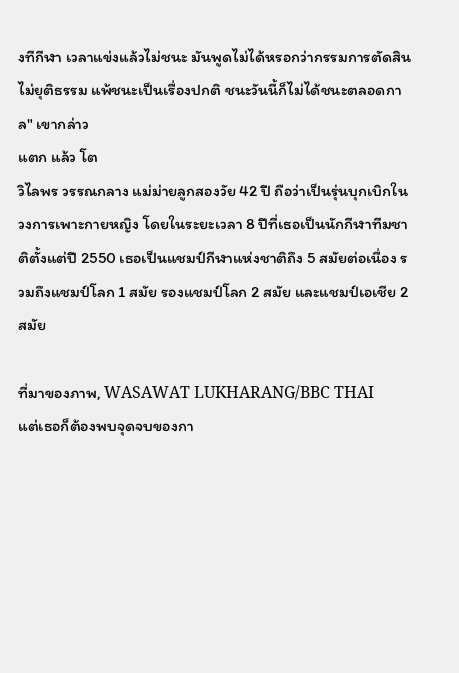งทีกีฬา เวลาแข่งแล้วไม่ชนะ มันพูดไม่ได้หรอกว่ากรรมการตัดสินไม่ยุติธรรม แพ้ชนะเป็นเรื่องปกติ ชนะวันนี้ก็ไม่ได้ชนะตลอดกาล" เขากล่าว
แตก แล้ว โต
วิไลพร วรรณกลาง แม่ม่ายลูกสองวัย 42 ปี ถือว่าเป็นรุ่นบุกเบิกในวงการเพาะกายหญิง โดยในระยะเวลา 8 ปีที่เธอเป็นนักกีฬาทีมชาติตั้งแต่ปี 2550 เธอเป็นแชมป์กีฬาแห่งชาติถึง 5 สมัยต่อเนื่อง รวมถึงแชมป์โลก 1 สมัย รองแชมป์โลก 2 สมัย และแชมป์เอเชีย 2 สมัย

ที่มาของภาพ, WASAWAT LUKHARANG/BBC THAI
แต่เธอก็ต้องพบจุดจบของกา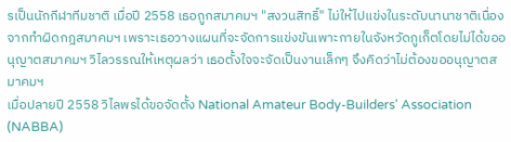รเป็นนักกีฬาทีมชาติ เมื่อปี 2558 เธอถูกสมาคมฯ "สงวนสิทธิ์" ไม่ให้ไปแข่งในระดับนานาชาติเนื่องจากทำผิดกฎสมาคมฯ เพราะเธอวางแผนที่จะจัดการแข่งขันเพาะกายในจังหวัดภูเก็ตโดยไม่ได้ขออนุญาตสมาคมฯ วิไลวรรณให้เหตุผลว่า เธอตั้งใจจะจัดเป็นงานเล็กๆ จึงคิดว่าไม่ต้องขออนุญาตสมาคมฯ
เมื่อปลายปี 2558 วิไลพรได้ขอจัดตั้ง National Amateur Body-Builders' Association (NABBA)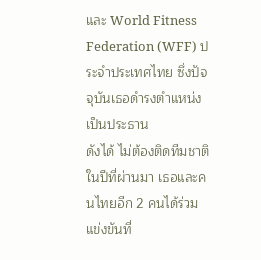และ World Fitness Federation (WFF) ประจำประเทศไทย ซึ่งปัจจุบันเธอดำรงตำแหน่งเป็นประธาน
ดังได้ ไม่ต้องติดทีมชาติ
ในปีที่ผ่านมา เธอและคนไทยอีก 2 คนได้ร่วมแข่งขันที่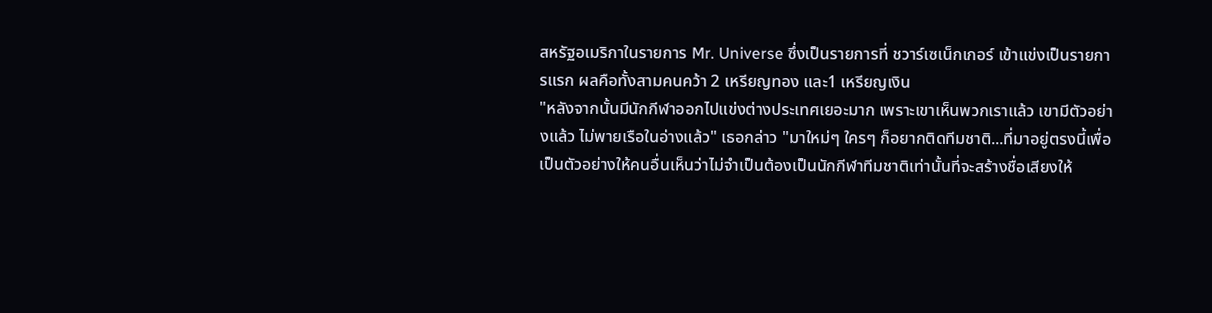สหรัฐอเมริกาในรายการ Mr. Universe ซึ่งเป็นรายการที่ ชวาร์เซเน็กเกอร์ เข้าแข่งเป็นรายการแรก ผลคือทั้งสามคนคว้า 2 เหรียญทอง และ1 เหรียญเงิน
"หลังจากนั้นมีนักกีฬาออกไปแข่งต่างประเทศเยอะมาก เพราะเขาเห็นพวกเราแล้ว เขามีตัวอย่างแล้ว ไม่พายเรือในอ่างแล้ว" เธอกล่าว "มาใหม่ๆ ใครๆ ก็อยากติดทีมชาติ...ที่มาอยู่ตรงนี้เพื่อเป็นตัวอย่างให้คนอื่นเห็นว่าไม่จำเป็นต้องเป็นนักกีฬาทีมชาติเท่านั้นที่จะสร้างชื่อเสียงให้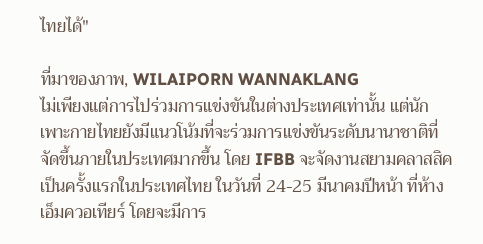ไทยได้"

ที่มาของภาพ, WILAIPORN WANNAKLANG
ไม่เพียงแต่การไปร่วมการแข่งขันในต่างประเทศเท่านั้น แต่นักเพาะกายไทยยังมีแนวโน้มที่จะร่วมการแข่งขันระดับนานาชาติที่จัดขึ้นภายในประเทศมากขึ้น โดย IFBB จะจัดงานสยามคลาสสิคเป็นครั้งแรกในประเทศไทย ในวันที่ 24-25 มีนาคมปีหน้า ที่ห้างเอ็มควอเทียร์ โดยจะมีการ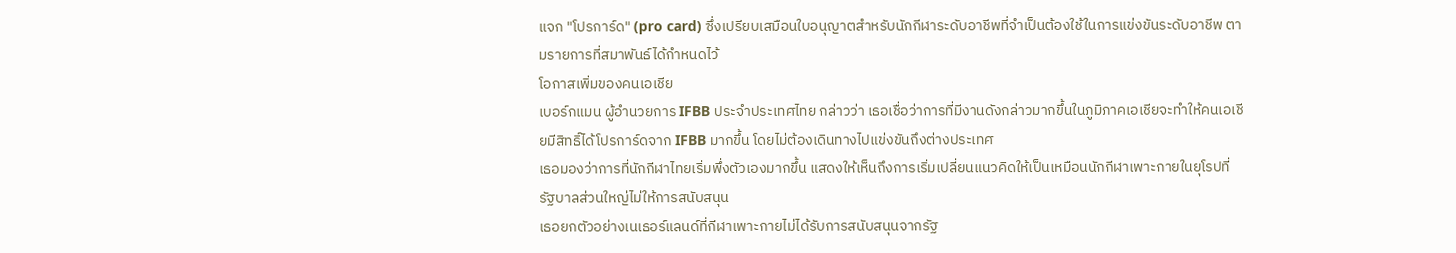แจก "โปรการ์ด" (pro card) ซึ่งเปรียบเสมือนใบอนุญาตสำหรับนักกีฬาระดับอาชีพที่จำเป็นต้องใช้ในการแข่งขันระดับอาชีพ ตามรายการที่สมาพันธ์ได้กำหนดไว้
โอกาสเพิ่มของคนเอเชีย
เบอร์กแมน ผู้อำนวยการ IFBB ประจำประเทศไทย กล่าวว่า เธอเชื่อว่าการที่มีงานดังกล่าวมากขึ้นในภูมิภาคเอเชียจะทำให้คนเอเชียมีสิทธิ์ได้โปรการ์ดจาก IFBB มากขึ้น โดยไม่ต้องเดินทางไปแข่งขันถึงต่างประเทศ
เธอมองว่าการที่นักกีฬาไทยเริ่มพึ่งตัวเองมากขึ้น แสดงให้เห็นถึงการเริ่มเปลี่ยนแนวคิดให้เป็นเหมือนนักกีฬาเพาะกายในยุโรปที่รัฐบาลส่วนใหญ่ไม่ให้การสนับสนุน
เธอยกตัวอย่างเนเธอร์แลนด์ที่กีฬาเพาะกายไม่ได้รับการสนับสนุนจากรัฐ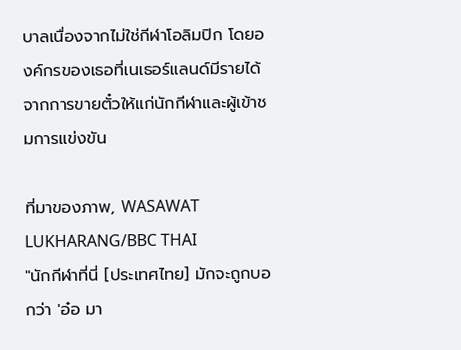บาลเนื่องจากไม่ใช่กีฬาโอลิมปิก โดยองค์กรของเธอที่เนเธอร์แลนด์มีรายได้จากการขายตั๋วให้แก่นักกีฬาและผู้เข้าชมการแข่งขัน

ที่มาของภาพ, WASAWAT LUKHARANG/BBC THAI
"นักกีฬาที่นี่ [ประเทศไทย] มักจะถูกบอกว่า 'อ๋อ มา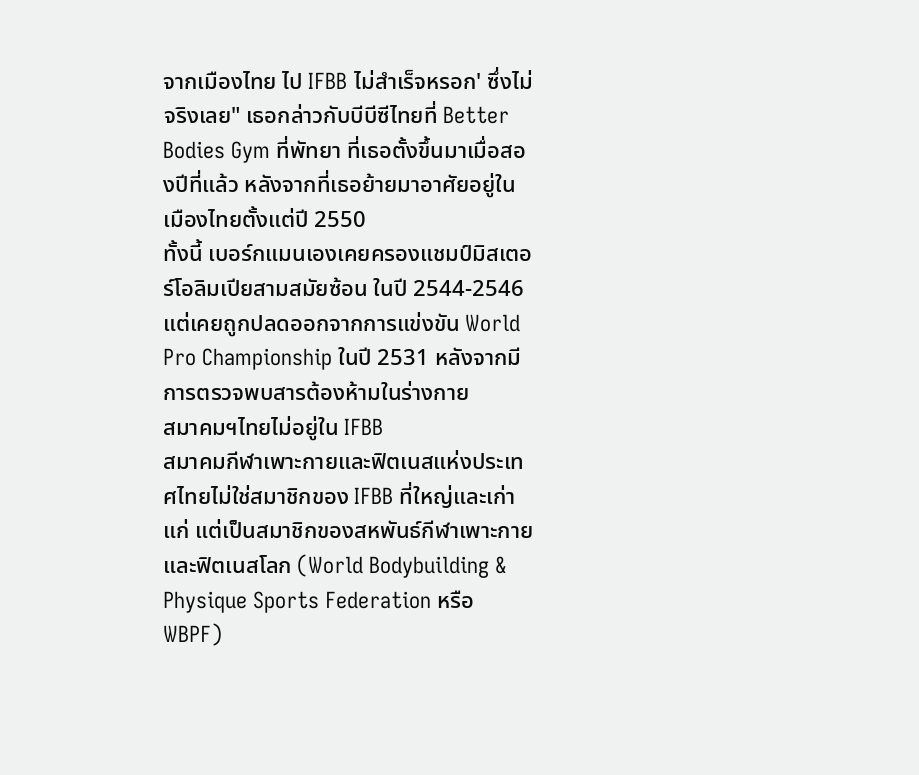จากเมืองไทย ไป IFBB ไม่สำเร็จหรอก' ซึ่งไม่จริงเลย" เธอกล่าวกับบีบีซีไทยที่ Better Bodies Gym ที่พัทยา ที่เธอตั้งขึ้นมาเมื่อสองปีที่แล้ว หลังจากที่เธอย้ายมาอาศัยอยู่ในเมืองไทยตั้งแต่ปี 2550
ทั้งนี้ เบอร์กแมนเองเคยครองแชมป์มิสเตอร์โอลิมเปียสามสมัยซ้อน ในปี 2544-2546 แต่เคยถูกปลดออกจากการแข่งขัน World Pro Championship ในปี 2531 หลังจากมีการตรวจพบสารต้องห้ามในร่างกาย
สมาคมฯไทยไม่อยู่ใน IFBB
สมาคมกีฬาเพาะกายและฟิตเนสแห่งประเทศไทยไม่ใช่สมาชิกของ IFBB ที่ใหญ่และเก่าแก่ แต่เป็นสมาชิกของสหพันธ์กีฬาเพาะกายและฟิตเนสโลก (World Bodybuilding & Physique Sports Federation หรือ WBPF)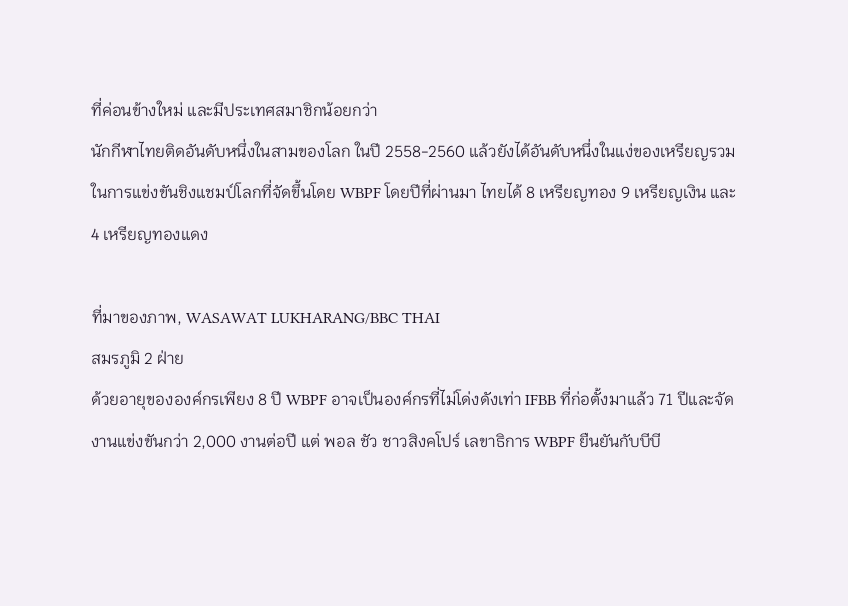ที่ค่อนข้างใหม่ และมีประเทศสมาชิกน้อยกว่า
นักกีฬาไทยติดอันดับหนึ่งในสามของโลก ในปี 2558-2560 แล้วยังได้อันดับหนึ่งในแง่ของเหรียญรวมในการแข่งขันชิงแชมป์โลกที่จัดขึ้นโดย WBPF โดยปีที่ผ่านมา ไทยได้ 8 เหรียญทอง 9 เหรียญเงิน และ 4 เหรียญทองแดง

ที่มาของภาพ, WASAWAT LUKHARANG/BBC THAI
สมรภูมิ 2 ฝ่าย
ด้วยอายุขององค์กรเพียง 8 ปี WBPF อาจเป็นองค์กรที่ไม่โด่งดังเท่า IFBB ที่ก่อตั้งมาแล้ว 71 ปีและจัดงานแข่งขันกว่า 2,000 งานต่อปี แต่ พอล ชัว ชาวสิงคโปร์ เลขาธิการ WBPF ยืนยันกับบีบี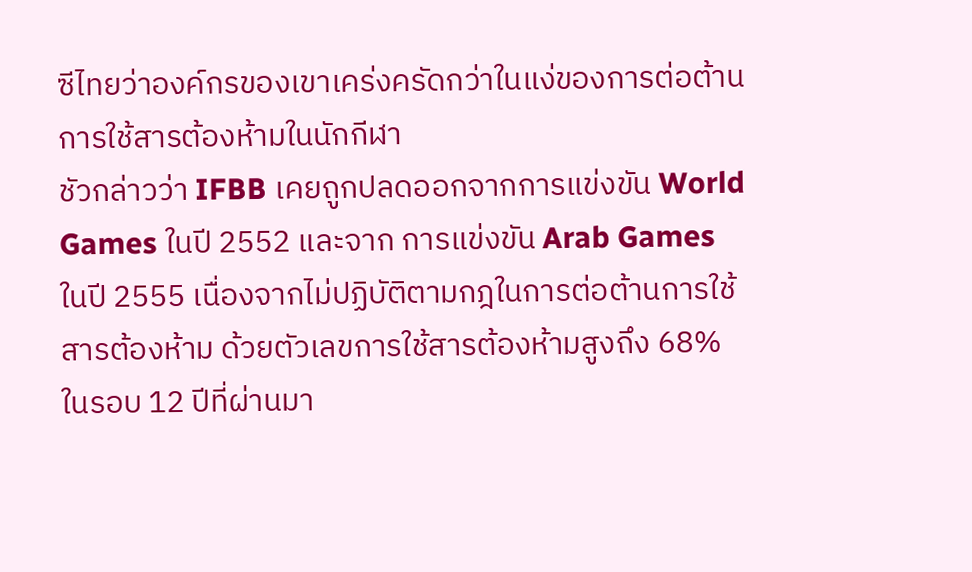ซีไทยว่าองค์กรของเขาเคร่งครัดกว่าในแง่ของการต่อต้านการใช้สารต้องห้ามในนักกีฬา
ชัวกล่าวว่า IFBB เคยถูกปลดออกจากการแข่งขัน World Games ในปี 2552 และจาก การแข่งขัน Arab Games ในปี 2555 เนื่องจากไม่ปฏิบัติตามกฎในการต่อต้านการใช้สารต้องห้าม ด้วยตัวเลขการใช้สารต้องห้ามสูงถึง 68% ในรอบ 12 ปีที่ผ่านมา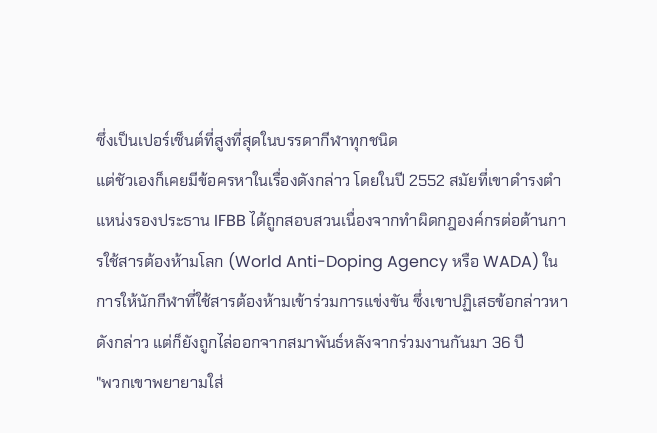ซึ่งเป็นเปอร์เซ็นต์ที่สูงที่สุดในบรรดากีฬาทุกชนิด
แต่ชัวเองก็เคยมีข้อครหาในเรื่องดังกล่าว โดยในปี 2552 สมัยที่เขาดำรงตำแหน่งรองประธาน IFBB ได้ถูกสอบสวนเนื่องจากทำผิดกฎองค์กรต่อต้านการใช้สารต้องห้ามโลก (World Anti-Doping Agency หรือ WADA) ในการให้นักกีฬาที่ใช้สารต้องห้ามเข้าร่วมการแข่งขัน ซึ่งเขาปฏิเสธข้อกล่าวหาดังกล่าว แต่ก็ยังถูกไล่ออกจากสมาพันธ์หลังจากร่วมงานกันมา 36 ปี
"พวกเขาพยายามใส่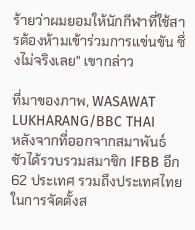ร้ายว่าผมยอมให้นักกีฬาที่ใช้สารต้องห้ามเข้าร่วมการแข่นขัน ซึ่งไม่จริงเลย" เขากล่าว

ที่มาของภาพ, WASAWAT LUKHARANG/BBC THAI
หลังจากที่ออกจากสมาพันธ์ ชัวได้รวบรวมสมาชิก IFBB อีก 62 ประเทศ รวมถึงประเทศไทย ในการจัดตั้งส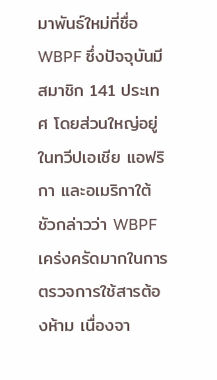มาพันธ์ใหม่ที่ชื่อ WBPF ซึ่งปัจจุบันมีสมาชิก 141 ประเทศ โดยส่วนใหญ่อยู่ในทวีปเอเชีย แอฟริกา และอเมริกาใต้
ชัวกล่าวว่า WBPF เคร่งครัดมากในการตรวจการใช้สารต้องห้าม เนื่องจา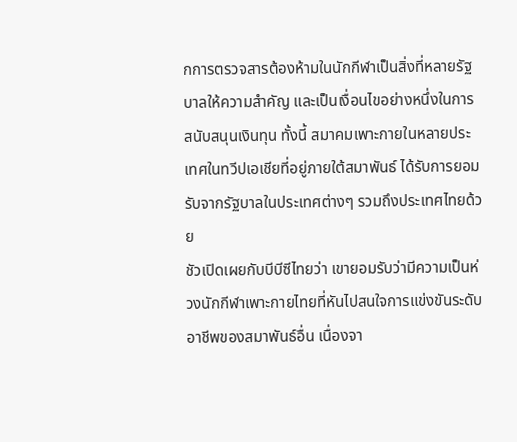กการตรวจสารต้องห้ามในนักกีฬาเป็นสิ่งที่หลายรัฐบาลให้ความสำคัญ และเป็นเงื่อนไขอย่างหนึ่งในการสนับสนุนเงินทุน ทั้งนี้ สมาคมเพาะกายในหลายประเทศในทวีปเอเชียที่อยู่ภายใต้สมาพันธ์ ได้รับการยอมรับจากรัฐบาลในประเทศต่างๆ รวมถึงประเทศไทยด้วย
ชัวเปิดเผยกับบีบีซีไทยว่า เขายอมรับว่ามีความเป็นห่วงนักกีฬาเพาะกายไทยที่หันไปสนใจการแข่งขันระดับอาชีพของสมาพันธ์อื่น เนื่องจา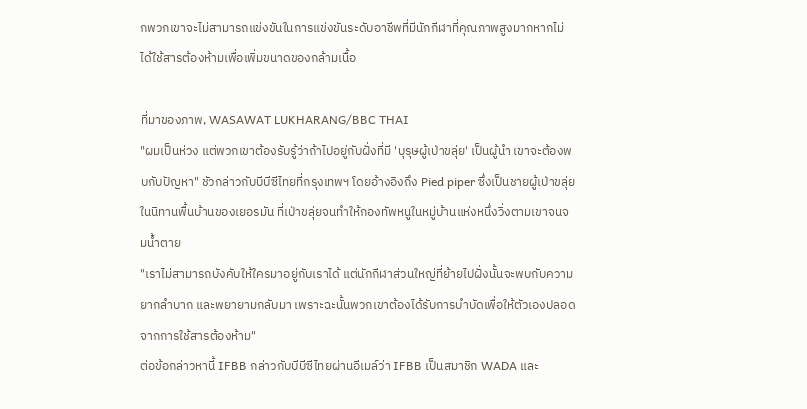กพวกเขาจะไม่สามารถแข่งขันในการแข่งขันระดับอาชีพที่มีนักกีฬาที่คุณภาพสูงมากหากไม่ได้ใช้สารต้องห้ามเพื่อเพิ่มขนาดของกล้ามเนื้อ

ที่มาของภาพ, WASAWAT LUKHARANG/BBC THAI
"ผมเป็นห่วง แต่พวกเขาต้องรับรู้ว่าถ้าไปอยู่กับฝั่งที่มี 'บุรุษผู้เป่าขลุ่ย' เป็นผู้นำ เขาจะต้องพบกับปัญหา" ชัวกล่าวกับบีบีซีไทยที่กรุงเทพฯ โดยอ้างอิงถึง Pied piper ซึ่งเป็นชายผู้เป่าขลุ่ยในนิทานพื้นบ้านของเยอรมัน ที่เป่าขลุ่ยจนทำให้กองทัพหนูในหมู่บ้านแห่งหนึ่งวิ่งตามเขาจนจมน้ำตาย
"เราไม่สามารถบังคับให้ใครมาอยู่กับเราได้ แต่นักกีฬาส่วนใหญ่ที่ย้ายไปฝั่งนั้นจะพบกับความยากลำบาก และพยายามกลับมา เพราะฉะนั้นพวกเขาต้องได้รับการบำบัดเพื่อให้ตัวเองปลอดจากการใช้สารต้องห้าม"
ต่อข้อกล่าวหานี้ IFBB กล่าวกับบีบีซีไทยผ่านอีเมล์ว่า IFBB เป็นสมาชิก WADA และ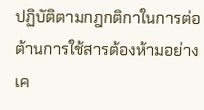ปฏิบัติตามกฎกติกาในการต่อต้านการใช้สารต้องห้ามอย่างเค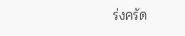ร่งครัด